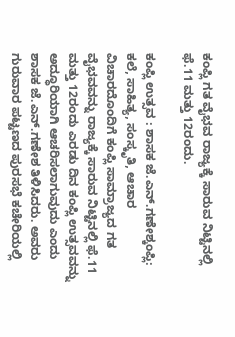ಕಂಪ್ಲಿ ಗತ ವೈಭವ ರಾಜ್ಯಕ್ಕೆ ಸಾರುವ ನಿಟ್ಟಿನಲ್ಲಿ ಫೆ.11 ಮತ್ತು 12ರಂದು.

ಕಂಪ್ಲಿ ಉತ್ಸವ : ಶಾಸಕ ಜೆ.ಎನ್.ಗಣೇಶ್ಕಂಪ್ಲಿ: ಕಲೆ, ಸಾಹಿತ್ಯ, ಸಂಸ್ಕೃತಿ, ಆಚಾರ ವಿಚಾರದೊಂದಿಗೆ ಕಂಪ್ಲಿ ಸಾಮ್ರಾಜ್ಯದ ಗತ ವೈಭವವನ್ನು ರಾಜ್ಯಕ್ಕೆ ಸಾರುವ ನಿಟ್ಟಿನಲ್ಲಿ ಫೆ.11 ಮತ್ತು 12ರಂದು ಎರಡು ದಿನ ಕಂಪ್ಲಿ ಉತ್ಸವವನ್ನು ಅದ್ಧೂರಿಯಾಗಿ ಆಚರಿಸಲಾಗುವುದು ಎಂದು ಶಾಸಕ ಜೆ.ಎನ್.ಗಣೇಶ ತಿಳಿಸಿದರು. ಅವರು ಗುರುವಾರ ಪಟ್ಟಣದ ಪುರಸಭೆ ಕಚೇರಿಯಲ್ಲಿ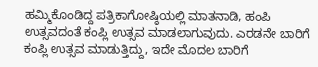ಹಮ್ಮಿಕೊಂಡಿದ್ದ ಪತ್ರಿಕಾಗೋಷ್ಠಿಯಲ್ಲಿ ಮಾತನಾಡಿ, ಹಂಪಿ ಉತ್ಸವದಂತೆ ಕಂಪ್ಲಿ ಉತ್ಸವ ಮಾಡಲಾಗುವುದು. ಎರಡನೇ ಬಾರಿಗೆ ಕಂಪ್ಲಿ ಉತ್ಸವ ಮಾಡುತ್ತಿದ್ದು, ಇದೇ ಮೊದಲ ಬಾರಿಗೆ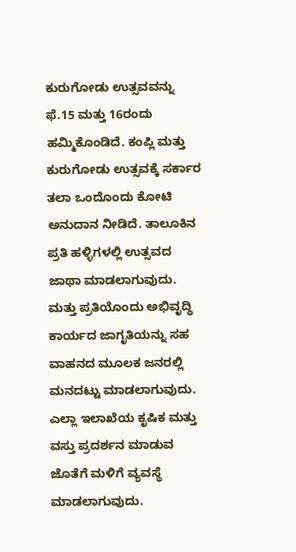ಕುರುಗೋಡು ಉತ್ಸವವನ್ನು ಫೆ.15 ಮತ್ತು 16ರಂದು ಹಮ್ಮಿಕೊಂಡಿದೆ. ಕಂಪ್ಲಿ ಮತ್ತು ಕುರುಗೋಡು ಉತ್ಸವಕ್ಕೆ ಸರ್ಕಾರ ತಲಾ ಒಂದೊಂದು ಕೋಟಿ ಅನುದಾನ ನೀಡಿದೆ. ತಾಲೂಕಿನ ಪ್ರತಿ ಹಳ್ಳಿಗಳಲ್ಲಿ ಉತ್ಸವದ ಜಾಥಾ ಮಾಡಲಾಗುವುದು. ಮತ್ತು ಪ್ರತಿಯೊಂದು ಅಭಿವೃದ್ಧಿ ಕಾರ್ಯದ ಜಾಗೃತಿಯನ್ನು ಸಹ ವಾಹನದ ಮೂಲಕ ಜನರಲ್ಲಿ ಮನದಟ್ಟು ಮಾಡಲಾಗುವುದು. ಎಲ್ಲಾ ಇಲಾಖೆಯ ಕೃಷಿಕ ಮತ್ತು ವಸ್ತು ಪ್ರದರ್ಶನ ಮಾಡುವ ಜೊತೆಗೆ ಮಳಿಗೆ ವ್ಯವಸ್ಥೆ ಮಾಡಲಾಗುವುದು.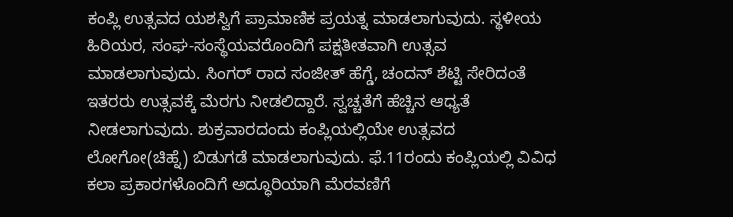ಕಂಪ್ಲಿ ಉತ್ಸವದ ಯಶಸ್ವಿಗೆ ಪ್ರಾಮಾಣಿಕ ಪ್ರಯತ್ನ ಮಾಡಲಾಗುವುದು. ಸ್ಥಳೀಯ ಹಿರಿಯರ, ಸಂಘ-ಸಂಸ್ಥೆಯವರೊಂದಿಗೆ ಪಕ್ಷತೀತವಾಗಿ ಉತ್ಸವ ಮಾಡಲಾಗುವುದು. ಸಿಂಗರ್ ರಾದ ಸಂಜೀತ್ ಹೆಗ್ಡೆ, ಚಂದನ್ ಶೆಟ್ಟಿ ಸೇರಿದಂತೆ ಇತರರು ಉತ್ಸವಕ್ಕೆ ಮೆರಗು ನೀಡಲಿದ್ದಾರೆ. ಸ್ವಚ್ಚತೆಗೆ ಹೆಚ್ಚಿನ ಆಧ್ಯತೆ ನೀಡಲಾಗುವುದು. ಶುಕ್ರವಾರದಂದು ಕಂಪ್ಲಿಯಲ್ಲಿಯೇ ಉತ್ಸವದ ಲೋಗೋ(ಚಿಹ್ನೆ) ಬಿಡುಗಡೆ ಮಾಡಲಾಗುವುದು. ಫೆ.11ರಂದು ಕಂಪ್ಲಿಯಲ್ಲಿ ವಿವಿಧ ಕಲಾ ಪ್ರಕಾರಗಳೊಂದಿಗೆ ಅದ್ಧೂರಿಯಾಗಿ ಮೆರವಣಿಗೆ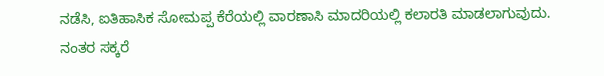ನಡೆಸಿ, ಐತಿಹಾಸಿಕ ಸೋಮಪ್ಪ ಕೆರೆಯಲ್ಲಿ ವಾರಣಾಸಿ ಮಾದರಿಯಲ್ಲಿ ಕಲಾರತಿ ಮಾಡಲಾಗುವುದು. ನಂತರ ಸಕ್ಕರೆ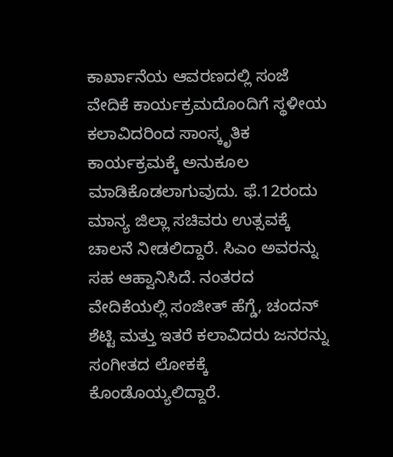ಕಾರ್ಖಾನೆಯ ಆವರಣದಲ್ಲಿ ಸಂಜೆ ವೇದಿಕೆ ಕಾರ್ಯಕ್ರಮದೊಂದಿಗೆ ಸ್ಥಳೀಯ ಕಲಾವಿದರಿಂದ ಸಾಂಸ್ಕೃತಿಕ ಕಾರ್ಯಕ್ರಮಕ್ಕೆ ಅನುಕೂಲ ಮಾಡಿಕೊಡಲಾಗುವುದು. ಫೆ.12ರಂದು ಮಾನ್ಯ ಜಿಲ್ಲಾ ಸಚಿವರು ಉತ್ಸವಕ್ಕೆ ಚಾಲನೆ ನೀಡಲಿದ್ದಾರೆ. ಸಿಎಂ ಅವರನ್ನು ಸಹ ಆಹ್ವಾನಿಸಿದೆ. ನಂತರದ ವೇದಿಕೆಯಲ್ಲಿ ಸಂಜೀತ್ ಹೆಗ್ಡೆ, ಚಂದನ್ ಶೆಟ್ಟಿ ಮತ್ತು ಇತರೆ ಕಲಾವಿದರು ಜನರನ್ನು ಸಂಗೀತದ ಲೋಕಕ್ಕೆ ಕೊಂಡೊಯ್ಯಲಿದ್ದಾರೆ.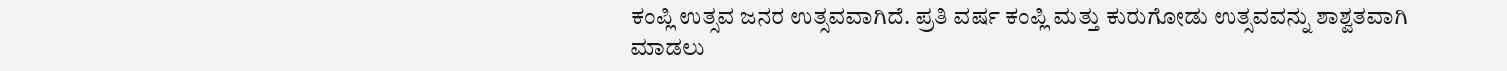ಕಂಪ್ಲಿ ಉತ್ಸವ ಜನರ ಉತ್ಸವವಾಗಿದೆ. ಪ್ರತಿ ವರ್ಷ ಕಂಪ್ಲಿ ಮತ್ತು ಕುರುಗೋಡು ಉತ್ಸವವನ್ನು ಶಾಶ್ವತವಾಗಿ ಮಾಡಲು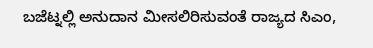ಬಜೆಟ್ನಲ್ಲಿ ಅನುದಾನ ಮೀಸಲಿರಿಸುವಂತೆ ರಾಜ್ಯದ ಸಿಎಂ,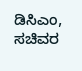ಡಿಸಿಎಂ, ಸಚಿವರ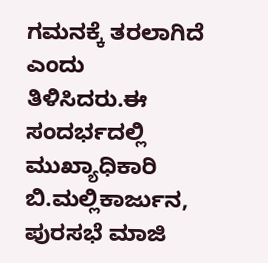ಗಮನಕ್ಕೆ ತರಲಾಗಿದೆ ಎಂದು ತಿಳಿಸಿದರು.ಈ ಸಂದರ್ಭದಲ್ಲಿ ಮುಖ್ಯಾಧಿಕಾರಿ ಬಿ.ಮಲ್ಲಿಕಾರ್ಜುನ, ಪುರಸಭೆ ಮಾಜಿ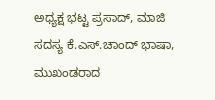ಅಧ್ಯಕ್ಷ ಭಟ್ಟ ಪ್ರಸಾದ್, ಮಾಜಿ ಸದಸ್ಯ ಕೆ.ಎಸ್.ಚಾಂದ್ ಭಾಷಾ, ಮುಖಂಡರಾದ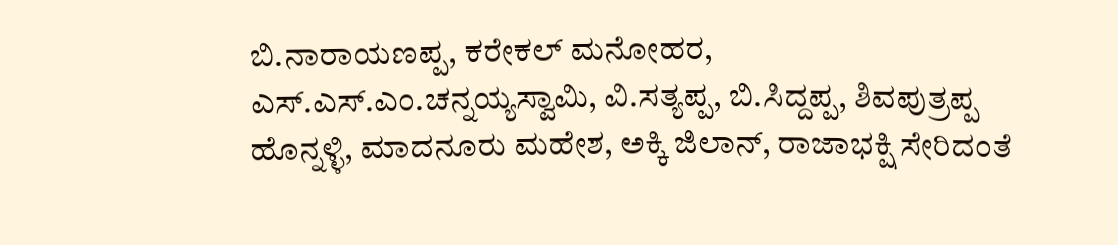ಬಿ.ನಾರಾಯಣಪ್ಪ, ಕರೇಕಲ್ ಮನೋಹರ, ಎಸ್.ಎಸ್.ಎಂ.ಚನ್ನಯ್ಯಸ್ವಾಮಿ, ವಿ.ಸತ್ಯಪ್ಪ, ಬಿ.ಸಿದ್ದಪ್ಪ, ಶಿವಪುತ್ರಪ್ಪ ಹೊನ್ನಳ್ಳಿ, ಮಾದನೂರು ಮಹೇಶ, ಅಕ್ಕಿ ಜಿಲಾನ್, ರಾಜಾಭಕ್ಷಿ ಸೇರಿದಂತೆ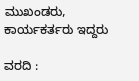ಮುಖಂಡರು, ಕಾರ್ಯಕರ್ತರು ಇದ್ದರು

ವರದಿ :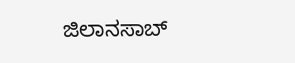ಜಿಲಾನಸಾಬ್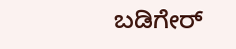ಬಡಿಗೇರ್